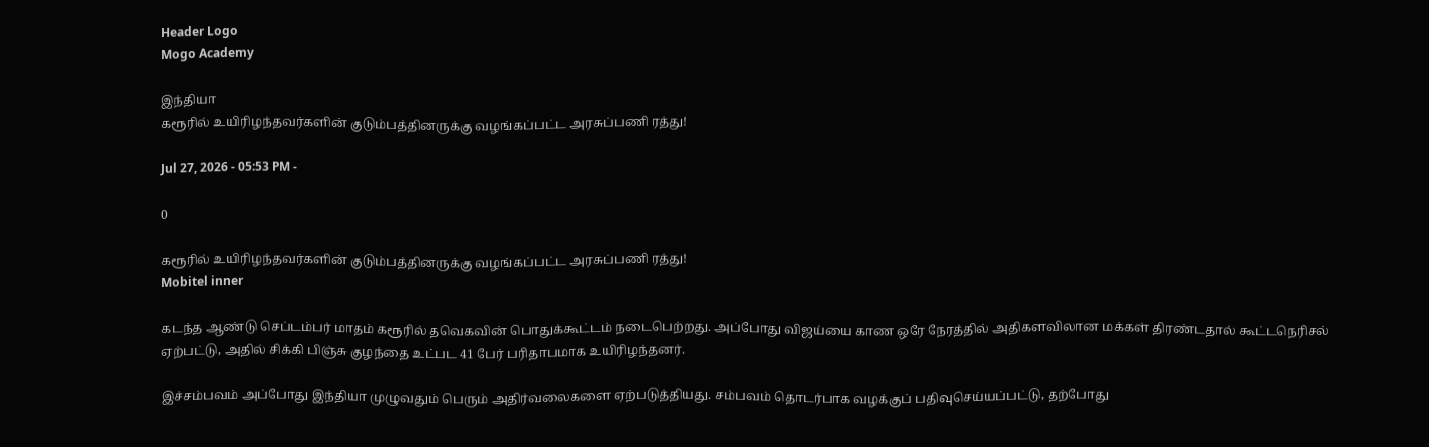Header Logo
Mogo Academy

இந்தியா
கரூரில் உயிரிழந்தவர்களின் குடும்பத்தினருக்கு வழங்கப்பட்ட அரசுப்பணி ரத்து!

Jul 27, 2026 - 05:53 PM -

0

கரூரில் உயிரிழந்தவர்களின் குடும்பத்தினருக்கு வழங்கப்பட்ட அரசுப்பணி ரத்து!
Mobitel inner

கடந்த ஆண்டு செப்டம்பர் மாதம் கரூரில் தவெகவின் பொதுக்கூட்டம் நடைபெற்றது. அப்போது விஜய்யை காண ஒரே நேரத்தில் அதிகளவிலான மக்கள் திரண்டதால் கூட்டநெரிசல் ஏற்பட்டு, அதில் சிக்கி பிஞ்சு குழந்தை உட்பட 41 பேர் பரிதாபமாக உயிரிழந்தனர்.

இச்சம்பவம் அப்போது இந்தியா முழுவதும் பெரும் அதிர்வலைகளை ஏற்படுத்தியது. சம்பவம் தொடர்பாக வழக்குப் பதிவுசெய்யப்பட்டு, தற்போது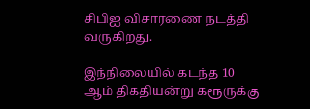சிபிஐ விசாரணை நடத்தி வருகிறது.

இந்நிலையில் கடந்த 10 ஆம் திகதியன்று கரூருக்கு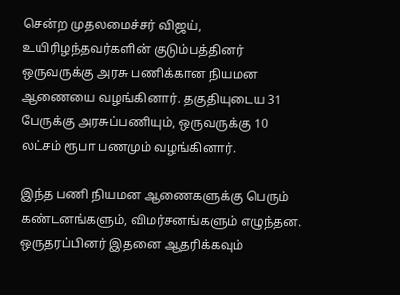சென்ற முதலமைச்சர் விஜய், உயிரிழந்தவர்களின் குடும்பத்தினர் ஒருவருக்கு அரசு பணிக்கான நியமன ஆணையை வழங்கினார். தகுதியுடைய 31 பேருக்கு அரசுப்பணியும், ஒருவருக்கு 10 லட்சம் ரூபா பணமும் வழங்கினார்.

இந்த பணி நியமன ஆணைகளுக்கு பெரும் கண்டனங்களும், விமர்சனங்களும் எழுந்தன. ஒருதரப்பினர் இதனை ஆதரிக்கவும்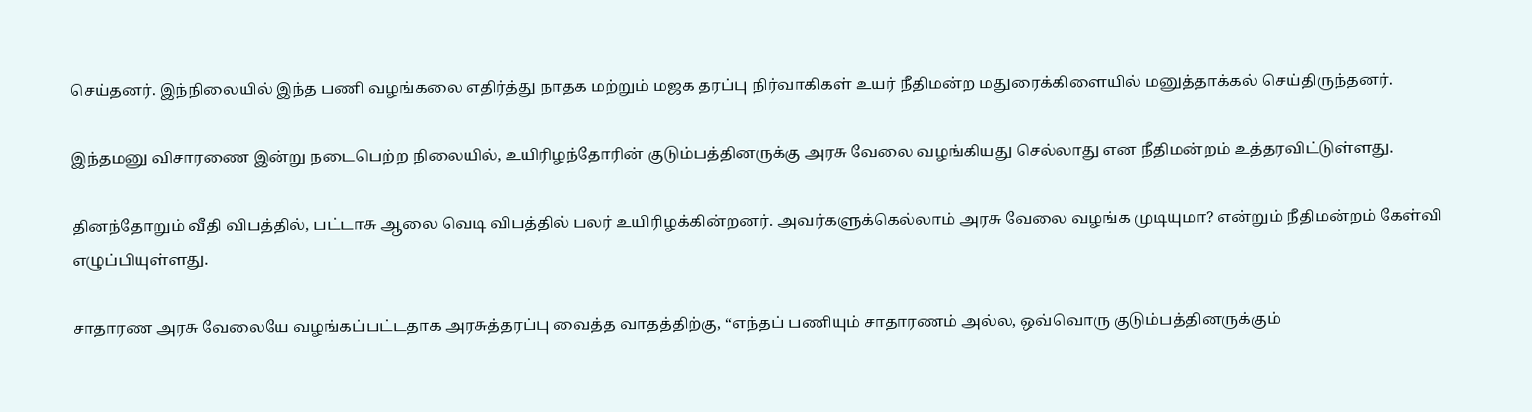செய்தனர். இந்நிலையில் இந்த பணி வழங்கலை எதிர்த்து நாதக மற்றும் மஜக தரப்பு நிர்வாகிகள் உயர் நீதிமன்ற மதுரைக்கிளையில் மனுத்தாக்கல் செய்திருந்தனர்.

இந்தமனு விசாரணை இன்று நடைபெற்ற நிலையில், உயிரிழந்தோரின் குடும்பத்தினருக்கு அரசு வேலை வழங்கியது செல்லாது என நீதிமன்றம் உத்தரவிட்டுள்ளது.

தினந்தோறும் வீதி விபத்தில், பட்டாசு ஆலை வெடி விபத்தில் பலர் உயிரிழக்கின்றனர். அவர்களுக்கெல்லாம் அரசு வேலை வழங்க முடியுமா? என்றும் நீதிமன்றம் கேள்வி எழுப்பியுள்ளது.

சாதாரண அரசு வேலையே வழங்கப்பட்டதாக அரசுத்தரப்பு வைத்த வாதத்திற்கு, “எந்தப் பணியும் சாதாரணம் அல்ல, ஒவ்வொரு குடும்பத்தினருக்கும்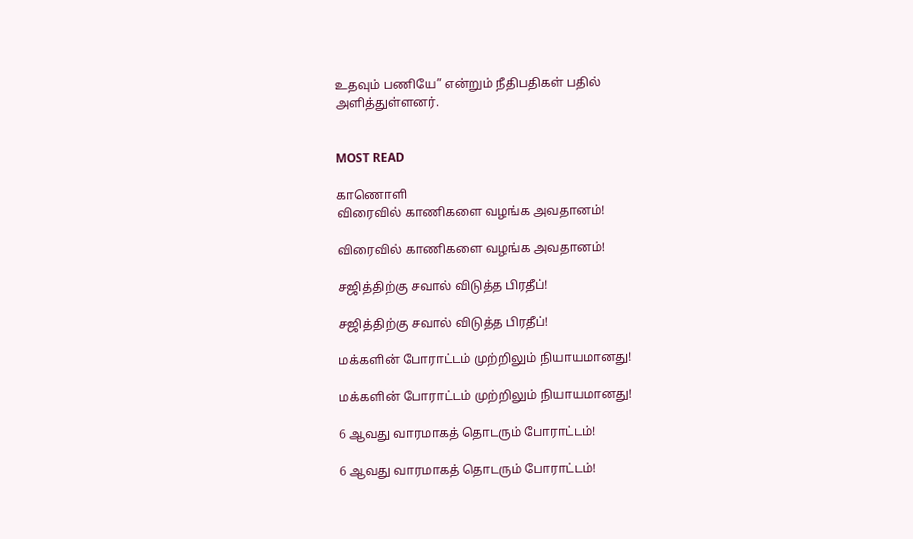உதவும் பணியே” என்றும் நீதிபதிகள் பதில் அளித்துள்ளனர்.


MOST READ

காணொளி
விரைவில் காணிகளை வழங்க அவதானம்!

விரைவில் காணிகளை வழங்க அவதானம்!

சஜித்திற்கு சவால் விடுத்த பிரதீப்!

சஜித்திற்கு சவால் விடுத்த பிரதீப்!

மக்களின் போராட்டம் முற்றிலும் நியாயமானது!

மக்களின் போராட்டம் முற்றிலும் நியாயமானது!

6 ஆவது வாரமாகத் தொடரும் போராட்டம்!

6 ஆவது வாரமாகத் தொடரும் போராட்டம்!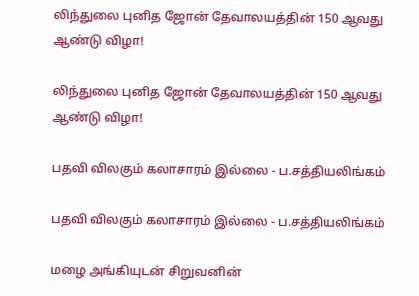லிந்துலை புனித ஜோன் தேவாலயத்தின் 150 ஆவது ஆண்டு விழா!

லிந்துலை புனித ஜோன் தேவாலயத்தின் 150 ஆவது ஆண்டு விழா!

பதவி விலகும் கலாசாரம் இல்லை - ப.சத்தியலிங்கம்

பதவி விலகும் கலாசாரம் இல்லை - ப.சத்தியலிங்கம்

மழை அங்கியுடன் சிறுவனின்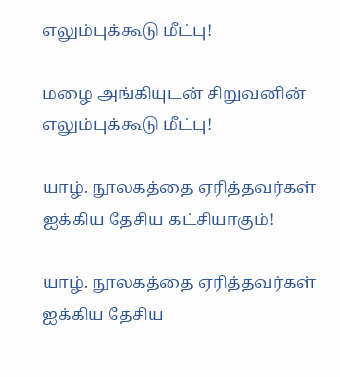எலும்புக்கூடு மீட்பு!

மழை அங்கியுடன் சிறுவனின் எலும்புக்கூடு மீட்பு!

யாழ். நூலகத்தை ஏரித்தவர்கள் ஐக்கிய தேசிய கட்சியாகும்!

யாழ். நூலகத்தை ஏரித்தவர்கள் ஐக்கிய தேசிய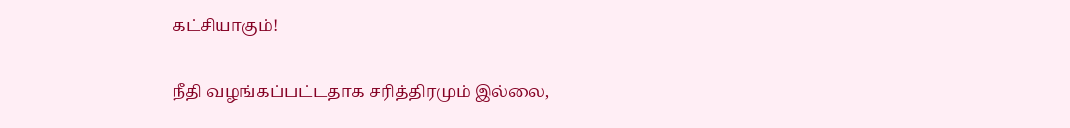கட்சியாகும்!

நீதி வழங்கப்பட்டதாக சரித்திரமும் இல்லை,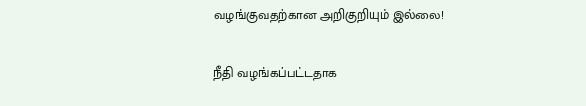வழங்குவதற்கான அறிகுறியும் இல்லை!

நீதி வழங்கப்பட்டதாக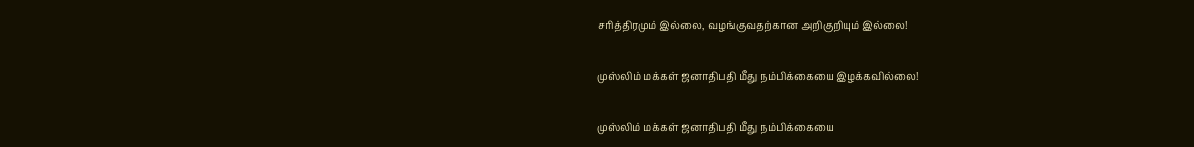சரித்திரமும் இல்லை, வழங்குவதற்கான அறிகுறியும் இல்லை!

முஸ்லிம் மக்கள் ஜனாதிபதி மீது நம்பிக்கையை இழக்கவில்லை!

முஸ்லிம் மக்கள் ஜனாதிபதி மீது நம்பிக்கையை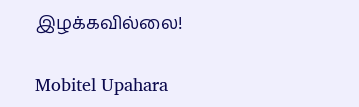இழக்கவில்லை!

Mobitel Upahara